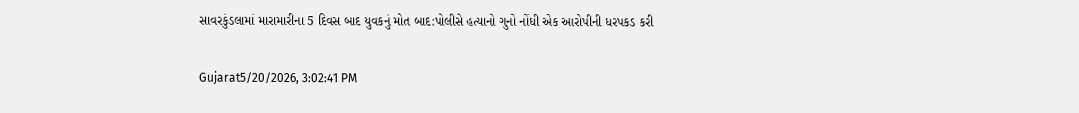સાવરકુંડલામાં મારામારીના 5 દિવસ બાદ યુવકનું મોત બાદ:પોલીસે હત્યાનો ગુનો નોંધી એક આરોપીની ધરપકડ કરી

Gujarat5/20/2026, 3:02:41 PM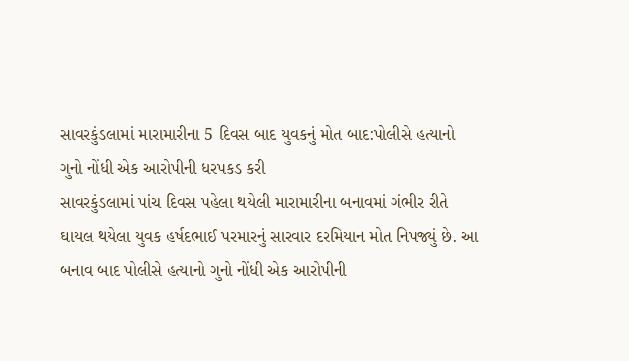સાવરકુંડલામાં મારામારીના 5 દિવસ બાદ યુવકનું મોત બાદ:પોલીસે હત્યાનો ગુનો નોંધી એક આરોપીની ધરપકડ કરી
સાવરકુંડલામાં પાંચ દિવસ પહેલા થયેલી મારામારીના બનાવમાં ગંભીર રીતે ઘાયલ થયેલા યુવક હર્ષદભાઈ પરમારનું સારવાર દરમિયાન મોત નિપજ્યું છે. આ બનાવ બાદ પોલીસે હત્યાનો ગુનો નોંધી એક આરોપીની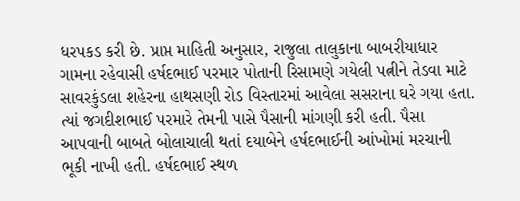ધરપકડ કરી છે. પ્રાપ્ત માહિતી અનુસાર, રાજુલા તાલુકાના બાબરીયાધાર ગામના રહેવાસી હર્ષદભાઈ પરમાર પોતાની રિસામણે ગયેલી પત્નીને તેડવા માટે સાવરકુંડલા શહેરના હાથસણી રોડ વિસ્તારમાં આવેલા સસરાના ઘરે ગયા હતા. ત્યાં જગદીશભાઈ પરમારે તેમની પાસે પૈસાની માંગણી કરી હતી. પૈસા આપવાની બાબતે બોલાચાલી થતાં દયાબેને હર્ષદભાઈની આંખોમાં મરચાની ભૂકી નાખી હતી. હર્ષદભાઈ સ્થળ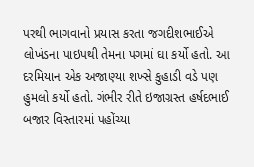પરથી ભાગવાનો પ્રયાસ કરતા જગદીશભાઈએ લોખંડના પાઇપથી તેમના પગમાં ઘા કર્યો હતો. આ દરમિયાન એક અજાણ્યા શખ્સે કુહાડી વડે પણ હુમલો કર્યો હતો. ગંભીર રીતે ઇજાગ્રસ્ત હર્ષદભાઈ બજાર વિસ્તારમાં પહોંચ્યા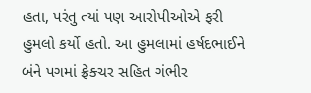હતા, પરંતુ ત્યાં પણ આરોપીઓએ ફરી હુમલો કર્યો હતો. આ હુમલામાં હર્ષદભાઈને બંને પગમાં ફ્રેક્ચર સહિત ગંભીર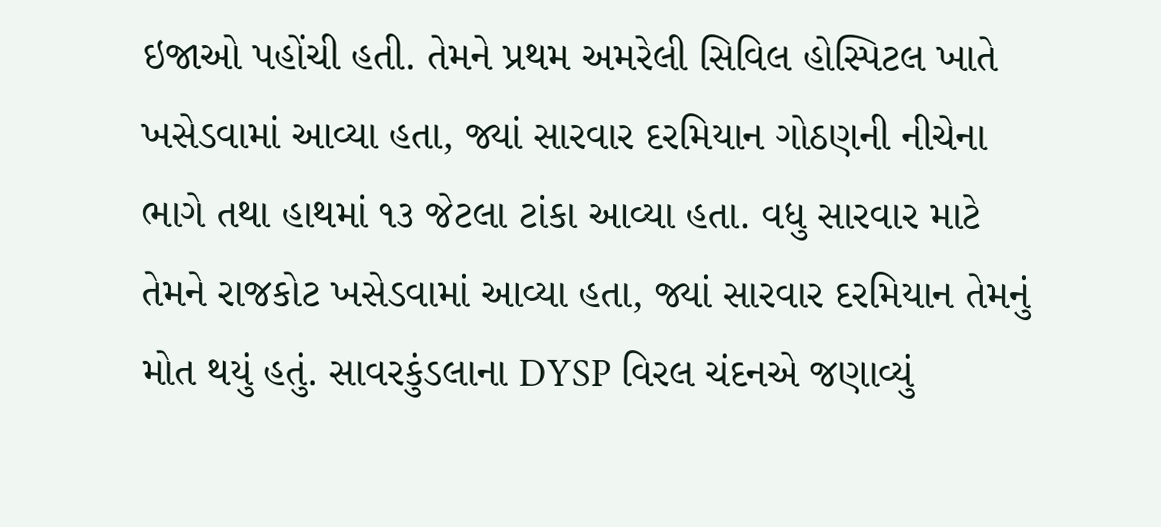ઇજાઓ પહોંચી હતી. તેમને પ્રથમ અમરેલી સિવિલ હોસ્પિટલ ખાતે ખસેડવામાં આવ્યા હતા, જ્યાં સારવાર દરમિયાન ગોઠણની નીચેના ભાગે તથા હાથમાં ૧૩ જેટલા ટાંકા આવ્યા હતા. વધુ સારવાર માટે તેમને રાજકોટ ખસેડવામાં આવ્યા હતા, જ્યાં સારવાર દરમિયાન તેમનું મોત થયું હતું. સાવરકુંડલાના DYSP વિરલ ચંદનએ જણાવ્યું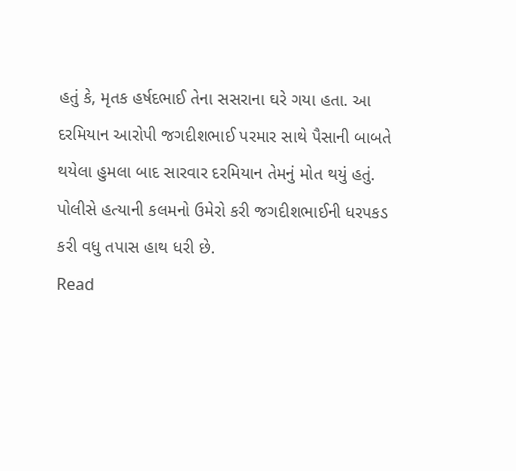હતું કે, મૃતક હર્ષદભાઈ તેના સસરાના ઘરે ગયા હતા. આ દરમિયાન આરોપી જગદીશભાઈ પરમાર સાથે પૈસાની બાબતે થયેલા હુમલા બાદ સારવાર દરમિયાન તેમનું મોત થયું હતું. પોલીસે હત્યાની કલમનો ઉમેરો કરી જગદીશભાઈની ધરપકડ કરી વધુ તપાસ હાથ ધરી છે.
Read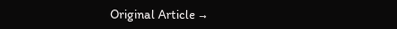Original Article →